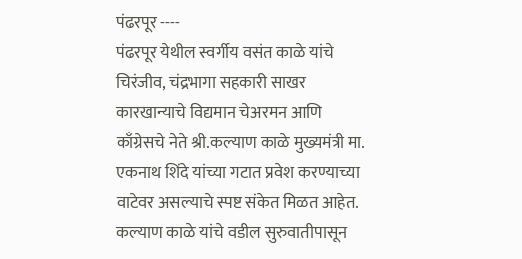पंढरपूर ----
पंढरपूर येथील स्वर्गीय वसंत काळे यांचे चिरंजीव, चंद्रभागा सहकारी साखर कारखान्याचे विद्यमान चेअरमन आणि काँग्रेसचे नेते श्री.कल्याण काळे मुख्यमंत्री मा. एकनाथ शिंदे यांच्या गटात प्रवेश करण्याच्या वाटेवर असल्याचे स्पष्ट संकेत मिळत आहेत.
कल्याण काळे यांचे वडील सुरुवातीपासून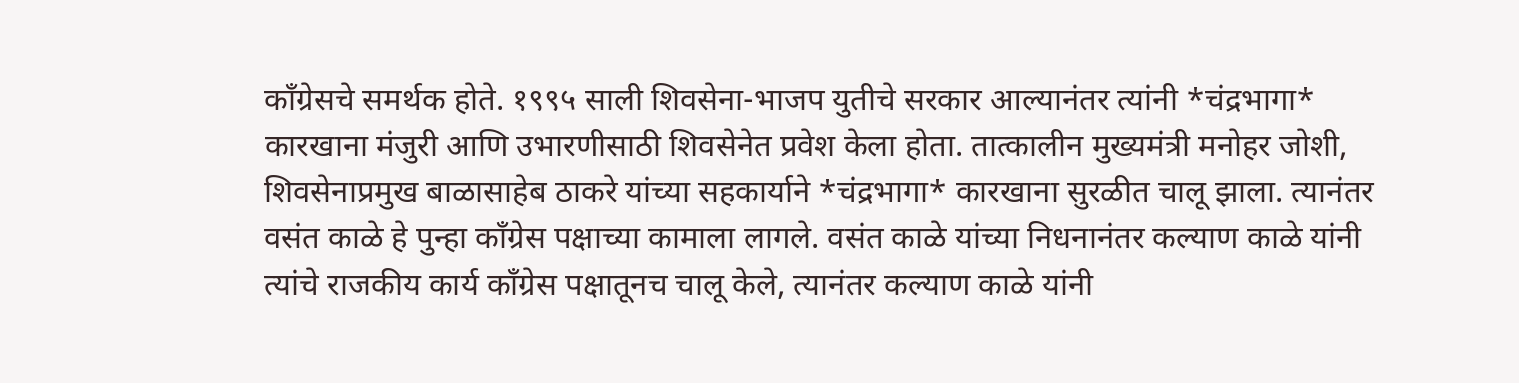काँग्रेसचे समर्थक होते. १९९५ साली शिवसेना-भाजप युतीचे सरकार आल्यानंतर त्यांनी *चंद्रभागा* कारखाना मंजुरी आणि उभारणीसाठी शिवसेनेत प्रवेश केला होता. तात्कालीन मुख्यमंत्री मनोहर जोशी, शिवसेनाप्रमुख बाळासाहेब ठाकरे यांच्या सहकार्याने *चंद्रभागा* कारखाना सुरळीत चालू झाला. त्यानंतर वसंत काळे हे पुन्हा काँग्रेस पक्षाच्या कामाला लागले. वसंत काळे यांच्या निधनानंतर कल्याण काळे यांनी त्यांचे राजकीय कार्य काँग्रेस पक्षातूनच चालू केले, त्यानंतर कल्याण काळे यांनी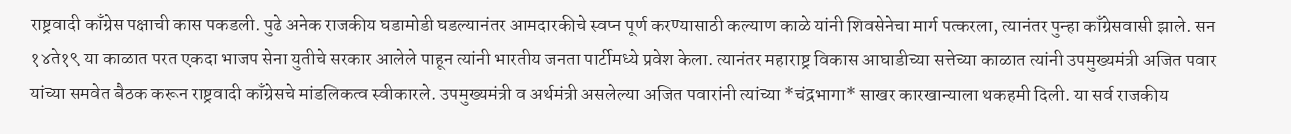राष्ट्रवादी काँग्रेस पक्षाची कास पकडली. पुढे अनेक राजकीय घडामोडी घडल्यानंतर आमदारकीचे स्वप्न पूर्ण करण्यासाठी कल्याण काळे यांनी शिवसेनेचा मार्ग पत्करला, त्यानंतर पुन्हा काँग्रेसवासी झाले. सन १४ते१९ या काळात परत एकदा भाजप सेना युतीचे सरकार आलेले पाहून त्यांनी भारतीय जनता पार्टीमध्ये प्रवेश केला. त्यानंतर महाराष्ट्र विकास आघाडीच्या सत्तेच्या काळात त्यांनी उपमुख्यमंत्री अजित पवार यांच्या समवेत बैठक करून राष्ट्रवादी काँग्रेसचे मांडलिकत्व स्वीकारले. उपमुख्यमंत्री व अर्थमंत्री असलेल्या अजित पवारांनी त्यांच्या *चंद्रभागा* साखर कारखान्याला थकहमी दिली. या सर्व राजकीय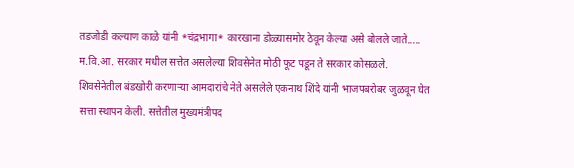तडजोडी कल्याण काळे यांनी *चंद्रभागा* कारखाना डोळ्यासमोर ठेवून केल्या असे बोलले जाते..... म.वि.आ. सरकार मधील सत्तेत असलेल्या शिवसेनेत मोठी फूट पडून ते सरकार कोसळले. शिवसेनेतील बंडखोरी करणाऱ्या आमदारांचे नेते असलेले एकनाथ शिंदे यांनी भाजपबरोबर जुळवून घेत सत्ता स्थापन केली. सत्तेतील मुख्यमंत्रीपद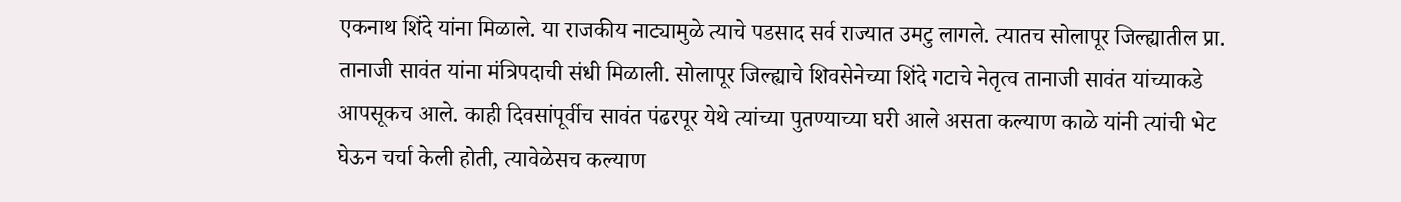एकनाथ शिंदे यांना मिळाले. या राजकीय नाट्यामुळे त्याचे पडसाद सर्व राज्यात उमटु लागले. त्यातच सोलापूर जिल्ह्यातील प्रा. तानाजी सावंत यांना मंत्रिपदाची संधी मिळाली. सोलापूर जिल्ह्याचे शिवसेनेच्या शिंदे गटाचे नेतृत्व तानाजी सावंत यांच्याकडे आपसूकच आले. काही दिवसांपूर्वीच सावंत पंढरपूर येथे त्यांच्या पुतण्याच्या घरी आले असता कल्याण काळे यांनी त्यांची भेट घेऊन चर्चा केली होती, त्यावेळेसच कल्याण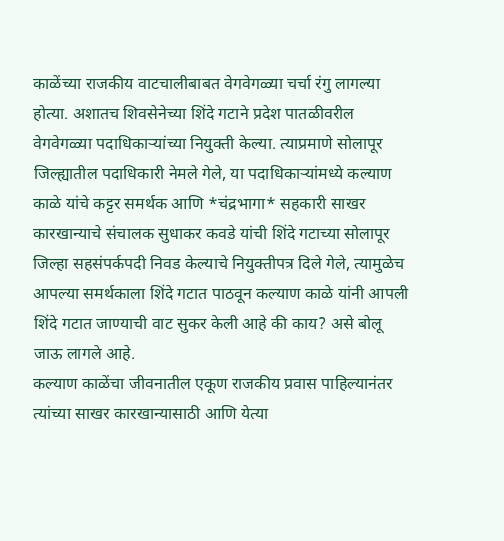काळेंच्या राजकीय वाटचालीबाबत वेगवेगळ्या चर्चा रंगु लागल्या होत्या. अशातच शिवसेनेच्या शिंदे गटाने प्रदेश पातळीवरील वेगवेगळ्या पदाधिकाऱ्यांच्या नियुक्ती केल्या. त्याप्रमाणे सोलापूर जिल्ह्यातील पदाधिकारी नेमले गेले, या पदाधिकाऱ्यांमध्ये कल्याण काळे यांचे कट्टर समर्थक आणि *चंद्रभागा* सहकारी साखर कारखान्याचे संचालक सुधाकर कवडे यांची शिंदे गटाच्या सोलापूर जिल्हा सहसंपर्कपदी निवड केल्याचे नियुक्तीपत्र दिले गेले, त्यामुळेच आपल्या समर्थकाला शिंदे गटात पाठवून कल्याण काळे यांनी आपली शिंदे गटात जाण्याची वाट सुकर केली आहे की काय? असे बोलू जाऊ लागले आहे.
कल्याण काळेंचा जीवनातील एकूण राजकीय प्रवास पाहिल्यानंतर त्यांच्या साखर कारखान्यासाठी आणि येत्या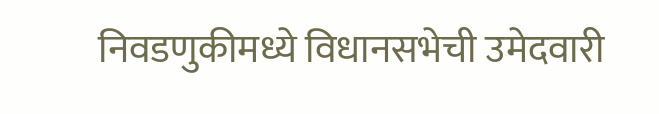निवडणुकीमध्ये विधानसभेची उमेदवारी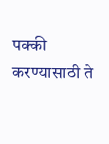पक्की करण्यासाठी ते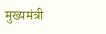मुख्यमंत्री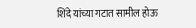शिंदे यांच्या गटात सामील होऊ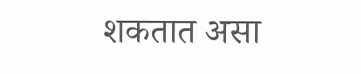शकतात असा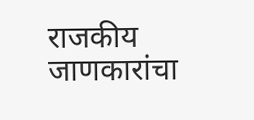राजकीय जाणकारांचा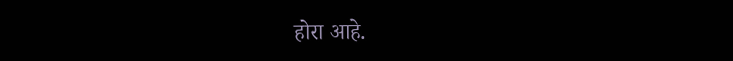होरा आहे.